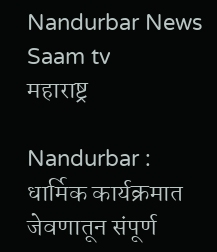Nandurbar News Saam tv
महाराष्ट्र

Nandurbar : धार्मिक कार्यक्रमात जेवणातून संपूर्ण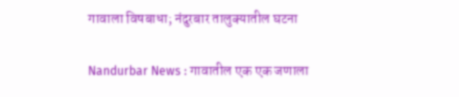गावाला विषबाधा; नंदुरबार तालुक्यातील घटना

Nandurbar News : गावातील एक एक जणाला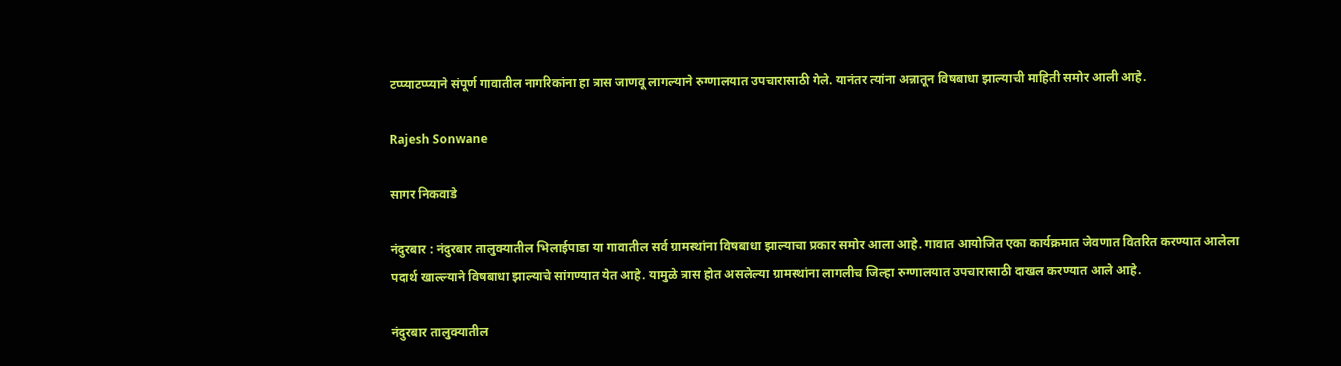टप्प्याटप्प्याने संपूर्ण गावातील नागरिकांना हा त्रास जाणवू लागल्याने रुग्णालयात उपचारासाठी गेले. यानंतर त्यांना अन्नातून विषबाधा झाल्याची माहिती समोर आली आहे.

Rajesh Sonwane

सागर निकवाडे

नंदुरबार : नंदुरबार तालुक्यातील भिलाईपाडा या गावातील सर्व ग्रामस्थांना विषबाधा झाल्याचा प्रकार समोर आला आहे. गावात आयोजित एका कार्यक्रमात जेवणात वितरित करण्यात आलेला पदार्थ खाल्ल्याने विषबाधा झाल्याचे सांगण्यात येत आहे. यामुळे त्रास होत असलेल्या ग्रामस्थांना लागलीच जिल्हा रुग्णालयात उपचारासाठी दाखल करण्यात आले आहे.

नंदुरबार तालुक्यातील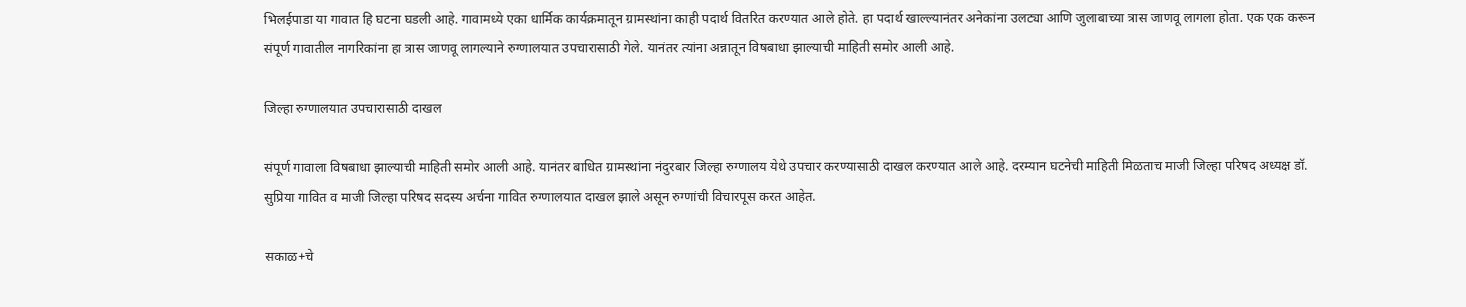भिलईपाडा या गावात हि घटना घडली आहे. गावामध्ये एका धार्मिक कार्यक्रमातून ग्रामस्थांना काही पदार्थ वितरित करण्यात आले होते. हा पदार्थ खाल्ल्यानंतर अनेकांना उलट्या आणि जुलाबाच्या त्रास जाणवू लागला होता. एक एक करून संपूर्ण गावातील नागरिकांना हा त्रास जाणवू लागल्याने रुग्णालयात उपचारासाठी गेले. यानंतर त्यांना अन्नातून विषबाधा झाल्याची माहिती समोर आली आहे.

जिल्हा रुग्णालयात उपचारासाठी दाखल

संपूर्ण गावाला विषबाधा झाल्याची माहिती समोर आली आहे. यानंतर बाधित ग्रामस्थांना नंदुरबार जिल्हा रुग्णालय येथे उपचार करण्यासाठी दाखल करण्यात आले आहे. दरम्यान घटनेची माहिती मिळताच माजी जिल्हा परिषद अध्यक्ष डॉ. सुप्रिया गावित व माजी जिल्हा परिषद सदस्य अर्चना गावित रुग्णालयात दाखल झाले असून रुग्णांची विचारपूस करत आहेत.

सकाळ+चे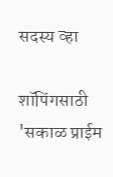सदस्य व्हा

शॉपिंगसाठी 'सकाळ प्राईम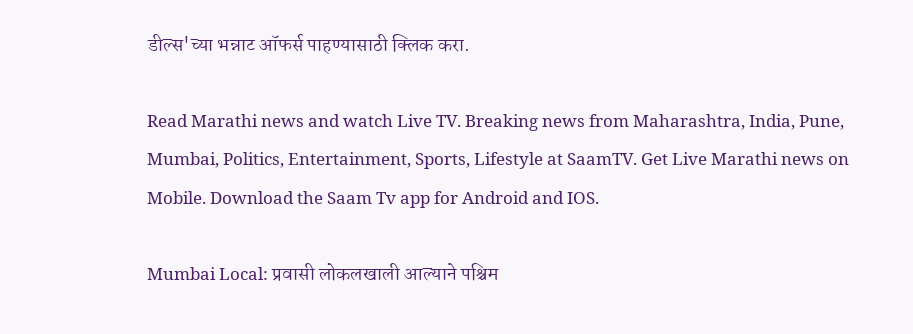डील्स'च्या भन्नाट ऑफर्स पाहण्यासाठी क्लिक करा.

Read Marathi news and watch Live TV. Breaking news from Maharashtra, India, Pune, Mumbai, Politics, Entertainment, Sports, Lifestyle at SaamTV. Get Live Marathi news on Mobile. Download the Saam Tv app for Android and IOS.

Mumbai Local: प्रवासी लोकलखाली आल्याने पश्चिम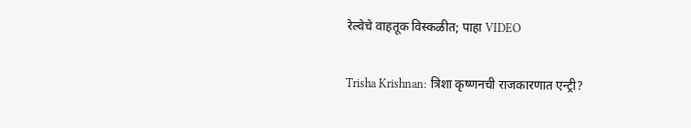रेल्वेचे वाहतूक विस्कळीत; पाहा VIDEO

Trisha Krishnan: त्रिशा कृष्णनची राजकारणात एन्ट्री?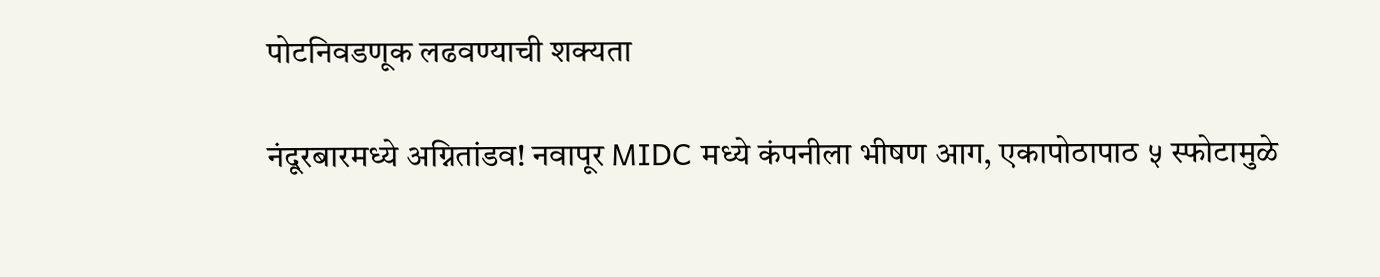पोटनिवडणूक लढवण्याची शक्यता

नंदूरबारमध्ये अग्नितांडव! नवापूर MIDC मध्ये कंपनीला भीषण आग, एकापोठापाठ ५ स्फोटामुळे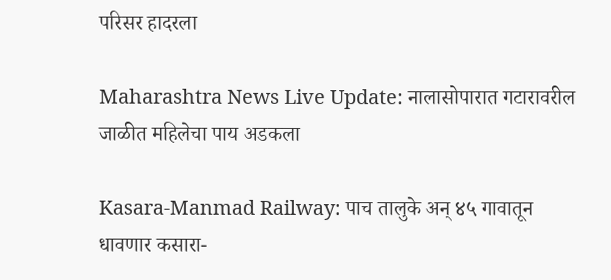परिसर हादरला

Maharashtra News Live Update: नालासोपारात गटारावरील जाळीत महिलेचा पाय अडकला

Kasara-Manmad Railway: पाच तालुके अन् ४५ गावातून धावणार कसारा-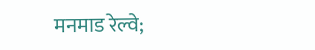मनमाड रेल्वे;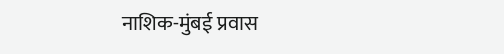नाशिक-मुंबई प्रवास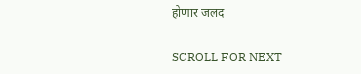होणार जलद

SCROLL FOR NEXT